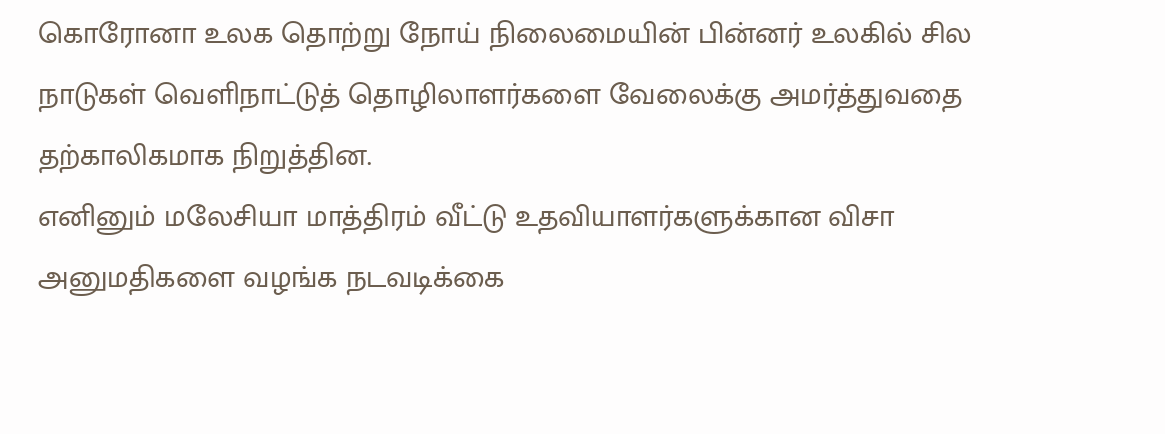கொரோனா உலக தொற்று நோய் நிலைமையின் பின்னர் உலகில் சில நாடுகள் வெளிநாட்டுத் தொழிலாளர்களை வேலைக்கு அமர்த்துவதை தற்காலிகமாக நிறுத்தின.
எனினும் மலேசியா மாத்திரம் வீட்டு உதவியாளர்களுக்கான விசா அனுமதிகளை வழங்க நடவடிக்கை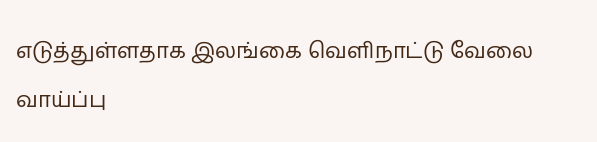எடுத்துள்ளதாக இலங்கை வெளிநாட்டு வேலை வாய்ப்பு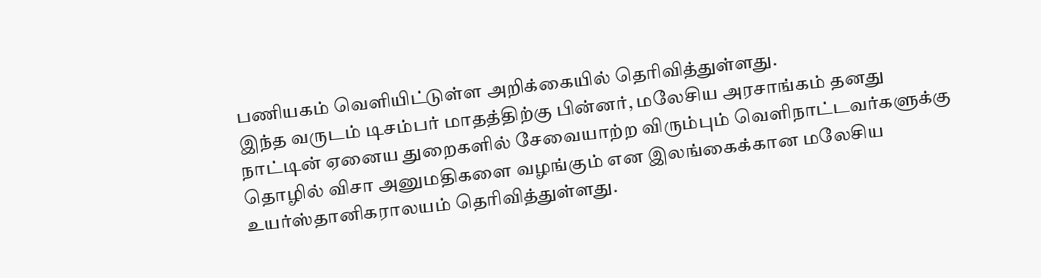பணியகம் வெளியிட்டுள்ள அறிக்கையில் தெரிவித்துள்ளது.
இந்த வருடம் டிசம்பர் மாதத்திற்கு பின்னர், மலேசிய அரசாங்கம் தனது நாட்டின் ஏனைய துறைகளில் சேவையாற்ற விரும்பும் வெளிநாட்டவர்களுக்கு தொழில் விசா அனுமதிகளை வழங்கும் என இலங்கைக்கான மலேசிய உயர்ஸ்தானிகராலயம் தெரிவித்துள்ளது.